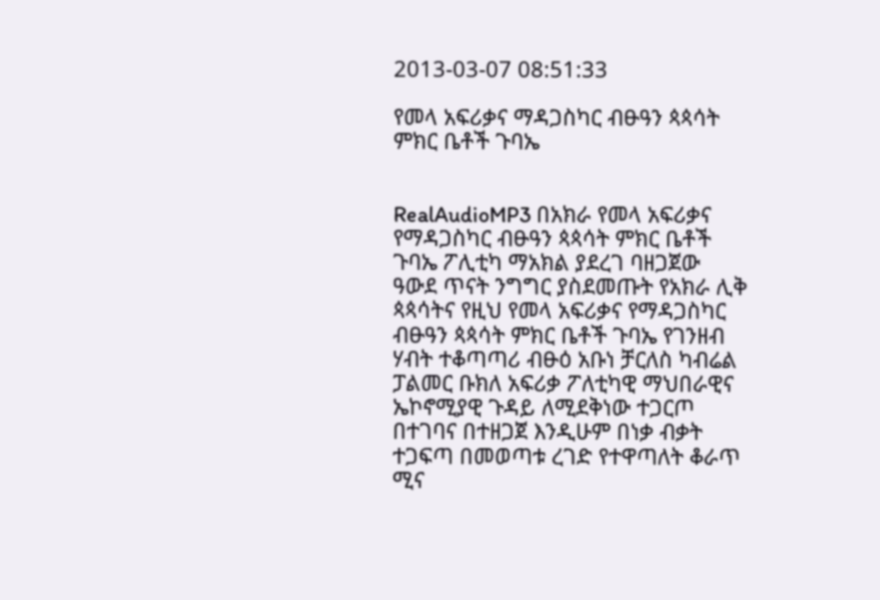2013-03-07 08:51:33

የመላ አፍሪቃና ማዳጋስካር ብፁዓን ጳጳሳት ምክር ቤቶች ጉባኤ


RealAudioMP3 በአክራ የመላ አፍሪቃና የማዳጋስካር ብፁዓን ጳጳሳት ምክር ቤቶች ጉባኤ ፖሊቲካ ማአክል ያደረገ ባዘጋጀው ዓውደ ጥናት ንግግር ያስደመጡት የአክራ ሊቅ ጳጳሳትና የዚህ የመላ አፍሪቃና የማዳጋስካር ብፁዓን ጳጳሳት ምክር ቤቶች ጉባኤ የገንዘብ ሃብት ተቆጣጣሪ ብፁዕ አቡነ ቻርለስ ካብሬል ፓልመር ቡክለ አፍሪቃ ፖለቲካዊ ማህበራዊና ኤኮኖሚያዊ ጉዳይ ለሚደቅነው ተጋርጦ በተገባና በተዘጋጀ እንዲሁም በነቃ ብቃት ተጋፍጣ በመወጣቱ ረገድ የተዋጣለት ቆራጥ ሚና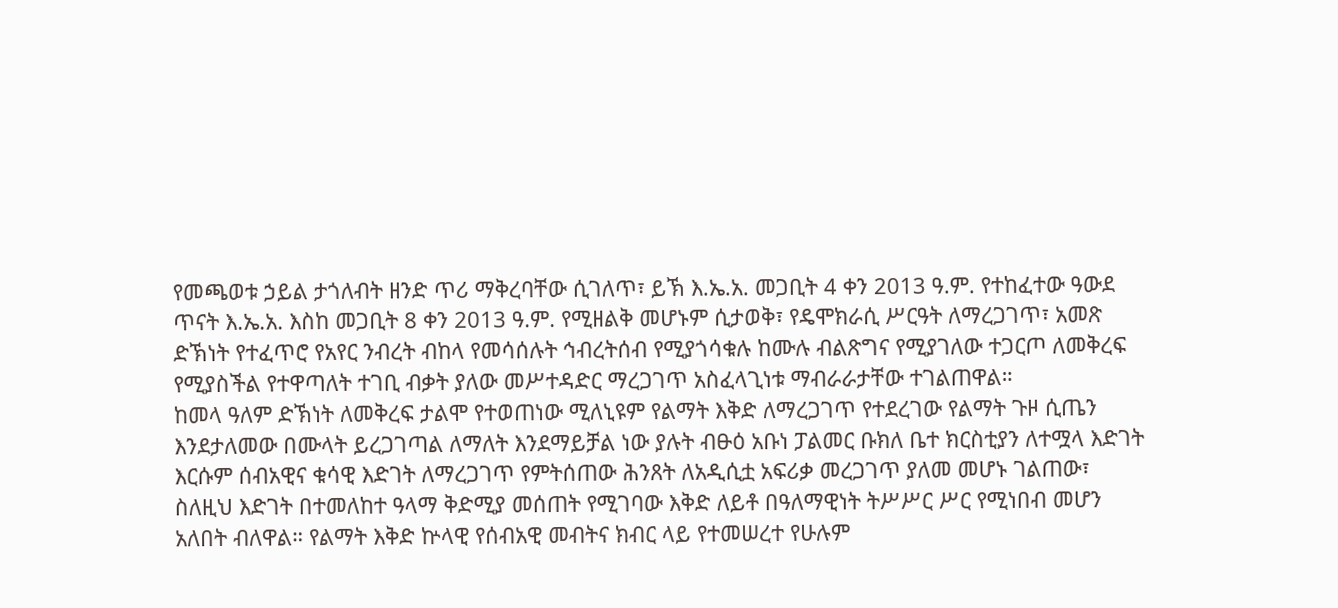የመጫወቱ ኃይል ታጎለብት ዘንድ ጥሪ ማቅረባቸው ሲገለጥ፣ ይኽ እ.ኤ.አ. መጋቢት 4 ቀን 2013 ዓ.ም. የተከፈተው ዓውደ ጥናት እ.ኤ.አ. እስከ መጋቢት 8 ቀን 2013 ዓ.ም. የሚዘልቅ መሆኑም ሲታወቅ፣ የዴሞክራሲ ሥርዓት ለማረጋገጥ፣ አመጽ ድኽነት የተፈጥሮ የአየር ንብረት ብከላ የመሳሰሉት ኅብረትሰብ የሚያጎሳቁሉ ከሙሉ ብልጽግና የሚያገለው ተጋርጦ ለመቅረፍ የሚያስችል የተዋጣለት ተገቢ ብቃት ያለው መሥተዳድር ማረጋገጥ አስፈላጊነቱ ማብራራታቸው ተገልጠዋል።
ከመላ ዓለም ድኽነት ለመቅረፍ ታልሞ የተወጠነው ሚለኒዩም የልማት እቅድ ለማረጋገጥ የተደረገው የልማት ጉዞ ሲጤን እንደታለመው በሙላት ይረጋገጣል ለማለት እንደማይቻል ነው ያሉት ብፁዕ አቡነ ፓልመር ቡክለ ቤተ ክርስቲያን ለተሟላ እድገት እርሱም ሰብአዊና ቁሳዊ እድገት ለማረጋገጥ የምትሰጠው ሕንጸት ለአዲሲቷ አፍሪቃ መረጋገጥ ያለመ መሆኑ ገልጠው፣ ስለዚህ እድገት በተመለከተ ዓላማ ቅድሚያ መሰጠት የሚገባው እቅድ ለይቶ በዓለማዊነት ትሥሥር ሥር የሚነበብ መሆን አለበት ብለዋል። የልማት እቅድ ኵላዊ የሰብአዊ መብትና ክብር ላይ የተመሠረተ የሁሉም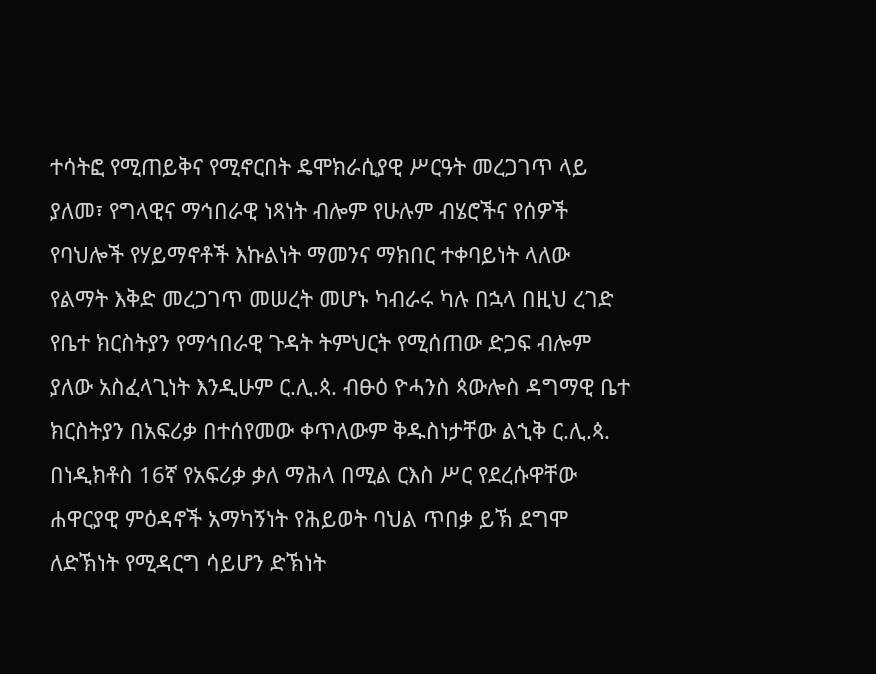ተሳትፎ የሚጠይቅና የሚኖርበት ዴሞክራሲያዊ ሥርዓት መረጋገጥ ላይ ያለመ፣ የግላዊና ማኅበራዊ ነጻነት ብሎም የሁሉም ብሄሮችና የሰዎች የባህሎች የሃይማኖቶች እኩልነት ማመንና ማክበር ተቀባይነት ላለው የልማት እቅድ መረጋገጥ መሠረት መሆኑ ካብራሩ ካሉ በኋላ በዚህ ረገድ የቤተ ክርስትያን የማኅበራዊ ጉዳት ትምህርት የሚሰጠው ድጋፍ ብሎም ያለው አስፈላጊነት እንዲሁም ር.ሊ.ጳ. ብፁዕ ዮሓንስ ጳውሎስ ዳግማዊ ቤተ ክርስትያን በአፍሪቃ በተሰየመው ቀጥለውም ቅዱስነታቸው ልኂቅ ር.ሊ.ጳ. በነዲክቶስ 16ኛ የአፍሪቃ ቃለ ማሕላ በሚል ርእስ ሥር የደረሱዋቸው ሐዋርያዊ ምዕዳኖች አማካኝነት የሕይወት ባህል ጥበቃ ይኽ ደግሞ ለድኽነት የሚዳርግ ሳይሆን ድኽነት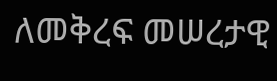ለመቅረፍ መሠረታዊ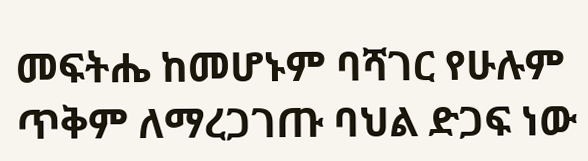መፍትሔ ከመሆኑም ባሻገር የሁሉም ጥቅም ለማረጋገጡ ባህል ድጋፍ ነው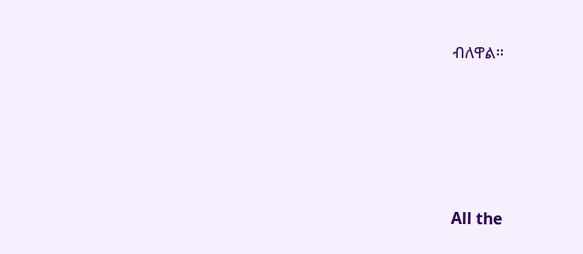ብለዋል።







All the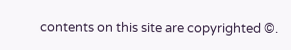contents on this site are copyrighted ©.